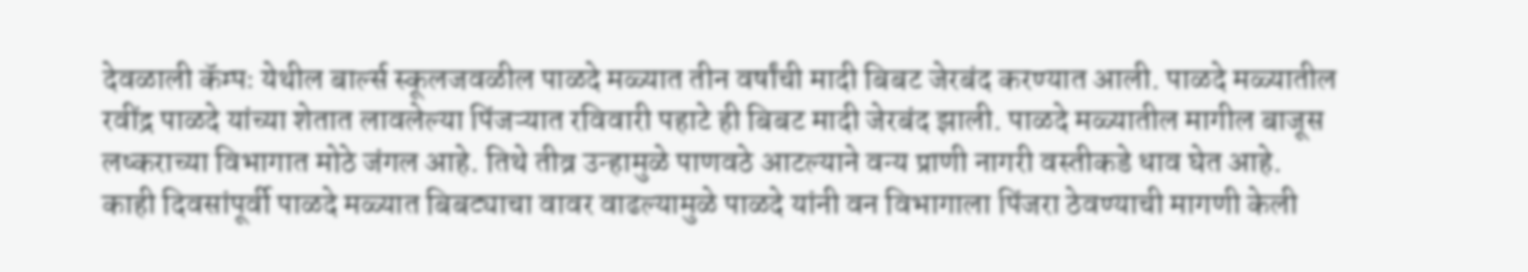देवळाली कॅम्पः येथील बार्ल्स स्कूलजवळील पाळदे मळ्यात तीन वर्षांची मादी बिबट जेरबंद करण्यात आली. पाळदे मळ्यातील रवींद्र पाळदे यांच्या शेतात लावलेल्या पिंजऱ्यात रविवारी पहाटे ही बिबट मादी जेरबंद झाली. पाळदे मळ्यातील मागील बाजूस लष्कराच्या विभागात मोठे जंगल आहे. तिथे तीव्र उन्हामुळे पाणवठे आटल्याने वन्य प्राणी नागरी वस्तीकडे धाव घेत आहे.
काही दिवसांपूर्वी पाळदे मळ्यात बिबट्याचा वावर वाढल्यामुळे पाळदे यांनी वन विभागाला पिंजरा ठेवण्याची मागणी केली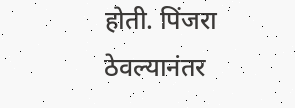होती. पिंजरा ठेवल्यानंतर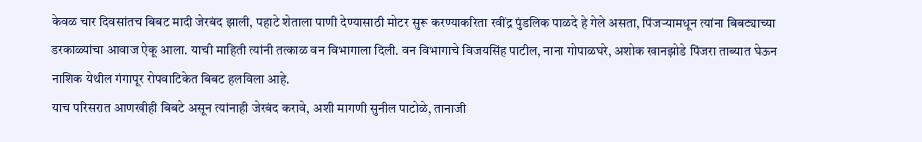केवळ चार दिवसांतच बिबट मादी जेरबंद झाली, पहाटे शेताला पाणी देण्यासाठी मोटर सुरू करण्याकरिता रवींद्र पुंडलिक पाळदे हे गेले असता, पिंजऱ्यामधून त्यांना बिबट्याच्या डरकाळ्यांचा आवाज ऐकू आला. याची माहिती त्यांनी तत्काळ वन विभागाला दिली. वन विभागाचे विजयसिंह पाटील, नाना गोपाळघरे, अशोक खानझोडे पिंजरा ताब्यात घेऊन नाशिक येथील गंगापूर रोपवाटिकेत बिबट हलविला आहे.
याच परिसरात आणखीही बिबटे असून त्यांनाही जेरबंद करावे, अशी मागणी सुनील पाटोळे, तानाजी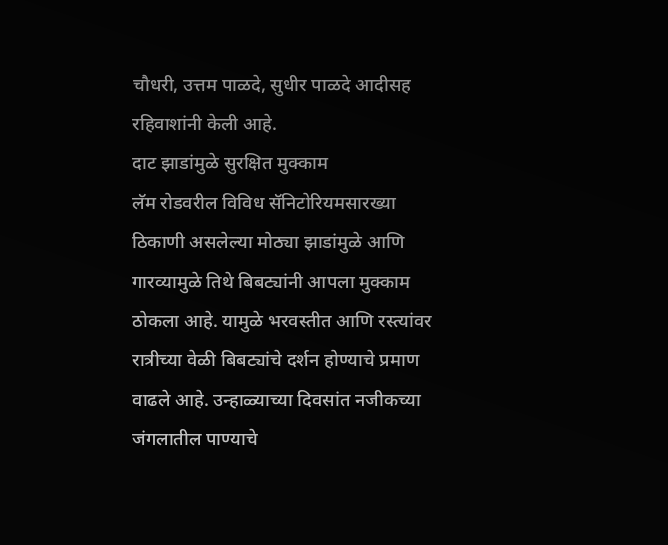चौधरी, उत्तम पाळदे, सुधीर पाळदे आदीसह रहिवाशांनी केली आहे.
दाट झाडांमुळे सुरक्षित मुक्काम
लॅम रोडवरील विविध सॅनिटोरियमसारख्या ठिकाणी असलेल्या मोठ्या झाडांमुळे आणि गारव्यामुळे तिथे बिबट्यांनी आपला मुक्काम ठोकला आहे. यामुळे भरवस्तीत आणि रस्त्यांवर रात्रीच्या वेळी बिबट्यांचे दर्शन होण्याचे प्रमाण वाढले आहे. उन्हाळ्याच्या दिवसांत नजीकच्या जंगलातील पाण्याचे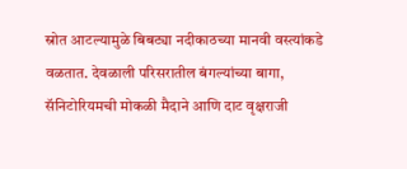स्रोत आटल्यामुळे बिबट्या नदीकाठच्या मानवी वस्त्यांकडे वळतात. देवळाली परिसरातील बंगल्यांच्या बागा, सॅनिटोरियमची मोकळी मैदाने आणि दाट वृक्षराजी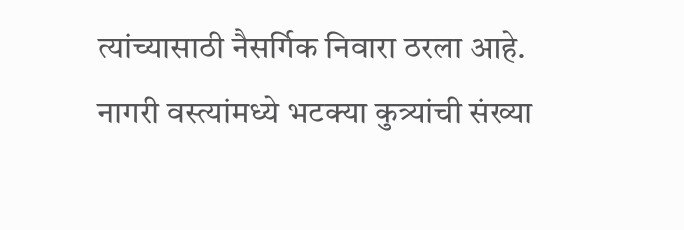त्यांच्यासाठी नैसर्गिक निवारा ठरला आहे. नागरी वस्त्यांमध्ये भटक्या कुत्र्यांची संख्या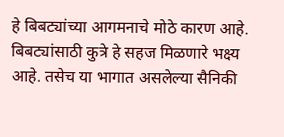हे बिबट्यांच्या आगमनाचे मोठे कारण आहे. बिबट्यांसाठी कुत्रे हे सहज मिळणारे भक्ष्य आहे. तसेच या भागात असलेल्या सैनिकी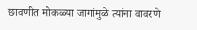छावणीत मोकळ्या जागांमुळे त्यांना वावरणे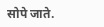सोपे जाते.